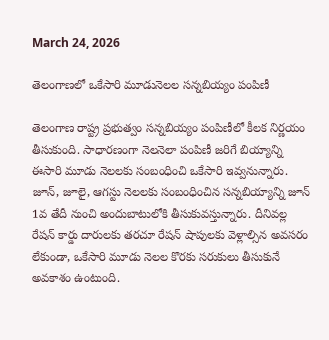March 24, 2026

తెలంగాణలో ఒకేసారి మూడునెలల సన్నబియ్యం పంపిణీ

తెలంగాణ రాష్ట్ర ప్రభుత్వం సన్నబియ్యం పంపిణీలో కీలక నిర్ణయం తీసుకుంది. సాధారణంగా నెలనెలా పంపిణీ జరిగే బియ్యాన్ని ఈసారి మూడు నెలలకు సంబంధించి ఒకేసారి ఇవ్వనున్నారు. జూన్, జూలై, ఆగస్టు నెలలకు సంబంధించిన సన్నబియ్యాన్ని జూన్ 1వ తేదీ నుంచి అందుబాటులోకి తీసుకువస్తున్నారు. దీనివల్ల రేషన్ కార్డు దారులకు తరచూ రేషన్ షాపులకు వెళ్లాల్సిన అవసరం లేకుండా, ఒకేసారి మూడు నెలల కొరకు సరుకులు తీసుకునే అవకాశం ఉంటుంది.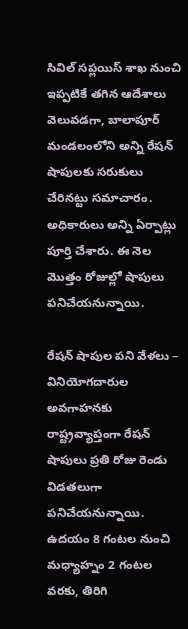సివిల్ సప్లయిస్ శాఖ నుంచి ఇప్పటికే తగిన ఆదేశాలు వెలువడగా, బాలాపూర్ మండలంలోని అన్ని రేషన్ షాపులకు సరుకులు చేరినట్టు సమాచారం. అధికారులు అన్ని ఏర్పాట్లు పూర్తి చేశారు. ఈ నెల మొత్తం రోజుల్లో షాపులు పనిచేయనున్నాయి.

రేషన్ షాపుల పని వేళలు – వినియోగదారుల అవగాహనకు
రాష్ట్రవ్యాప్తంగా రేషన్ షాపులు ప్రతి రోజు రెండు విడతలుగా పనిచేయనున్నాయి. ఉదయం 8 గంటల నుంచి మధ్యాహ్నం 2 గంటల వరకు, తిరిగి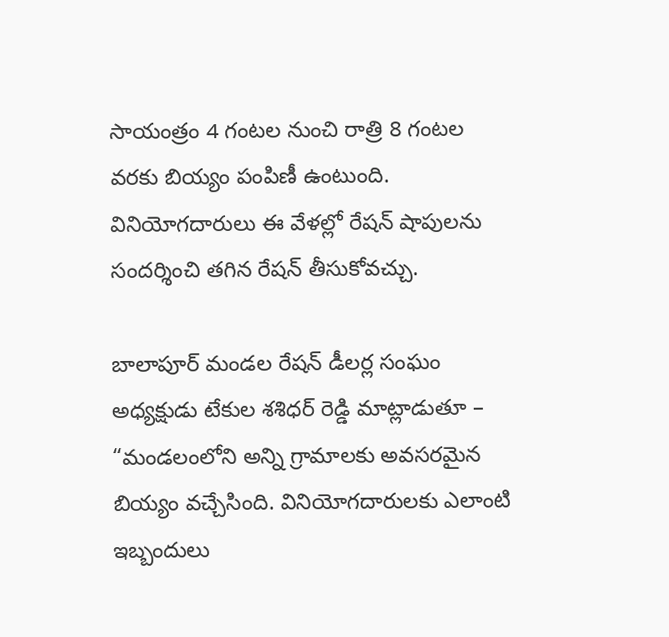సాయంత్రం 4 గంటల నుంచి రాత్రి 8 గంటల వరకు బియ్యం పంపిణీ ఉంటుంది. వినియోగదారులు ఈ వేళల్లో రేషన్ షాపులను సందర్శించి తగిన రేషన్ తీసుకోవచ్చు.

బాలాపూర్ మండల రేషన్ డీలర్ల సంఘం అధ్యక్షుడు టేకుల శశిధర్ రెడ్డి మాట్లాడుతూ – “మండలంలోని అన్ని గ్రామాలకు అవసరమైన బియ్యం వచ్చేసింది. వినియోగదారులకు ఎలాంటి ఇబ్బందులు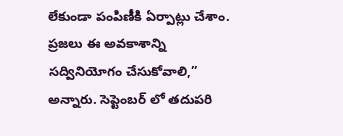లేకుండా పంపిణీకి ఏర్పాట్లు చేశాం. ప్రజలు ఈ అవకాశాన్ని సద్వినియోగం చేసుకోవాలి,” అన్నారు. సెప్టెంబర్ లో తదుపరి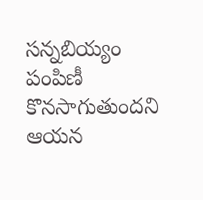సన్నబియ్యం పంపిణీ కొనసాగుతుందని ఆయన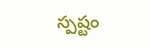స్పష్టం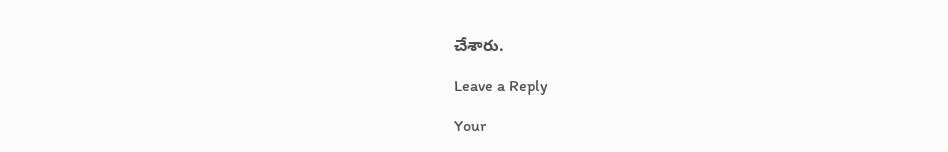చేశారు.

Leave a Reply

Your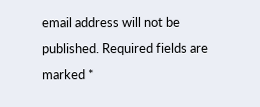email address will not be published. Required fields are marked *